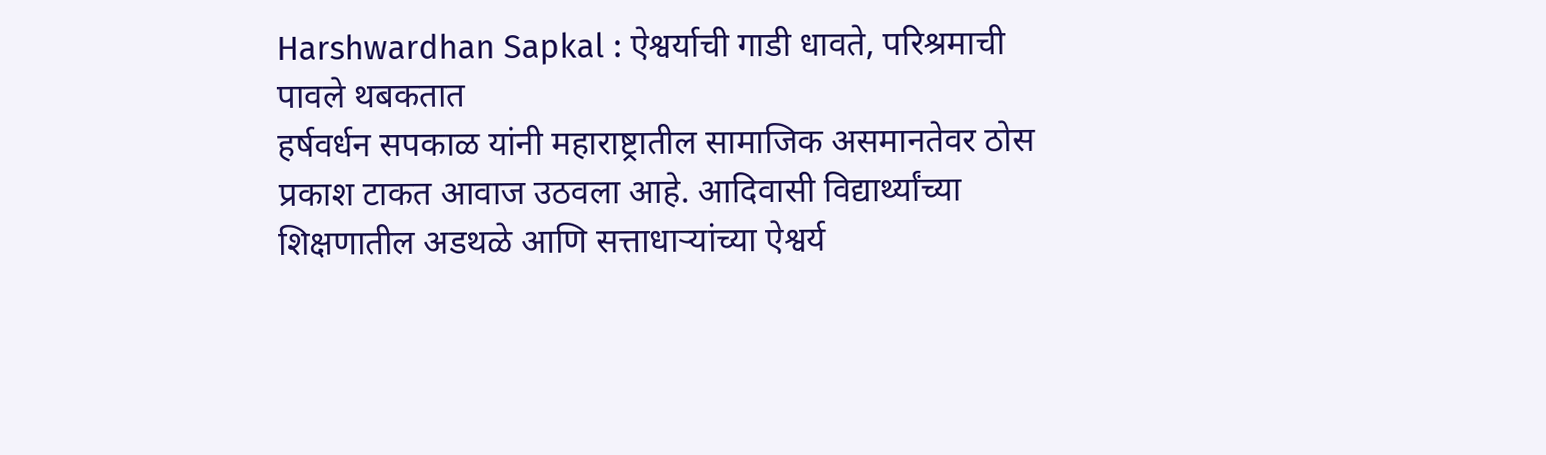Harshwardhan Sapkal : ऐश्वर्याची गाडी धावते, परिश्रमाची पावले थबकतात
हर्षवर्धन सपकाळ यांनी महाराष्ट्रातील सामाजिक असमानतेवर ठोस प्रकाश टाकत आवाज उठवला आहे. आदिवासी विद्यार्थ्यांच्या शिक्षणातील अडथळे आणि सत्ताधाऱ्यांच्या ऐश्वर्य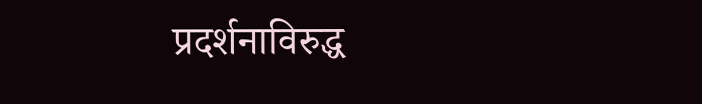प्रदर्शनाविरुद्ध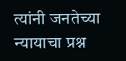त्यांनी जनतेच्या न्यायाचा प्रश्न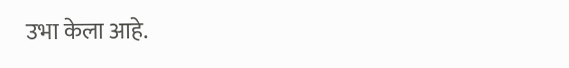उभा केला आहे.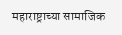महाराष्ट्राच्या सामाजिक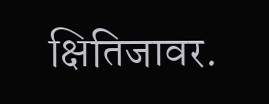क्षितिजावर.